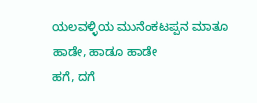ಯಲವಳ್ಳಿಯ ಮುನೆಂಕಟಪ್ಪನ ಮಾತೂ ಹಾಡೇ, ಹಾಡೂ ಹಾಡೇ
ಹಗೆ, ದಗೆ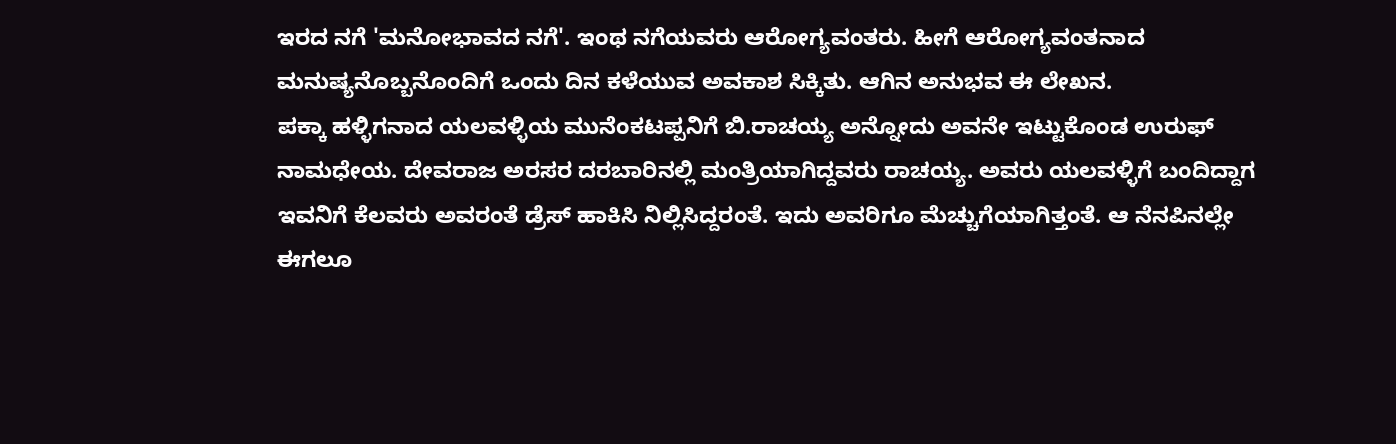ಇರದ ನಗೆ 'ಮನೋಭಾವದ ನಗೆ'. ಇಂಥ ನಗೆಯವರು ಆರೋಗ್ಯವಂತರು. ಹೀಗೆ ಆರೋಗ್ಯವಂತನಾದ ಮನುಷ್ಯನೊಬ್ಬನೊಂದಿಗೆ ಒಂದು ದಿನ ಕಳೆಯುವ ಅವಕಾಶ ಸಿಕ್ಕಿತು. ಆಗಿನ ಅನುಭವ ಈ ಲೇಖನ.
ಪಕ್ಕಾ ಹಳ್ಳಿಗನಾದ ಯಲವಳ್ಳಿಯ ಮುನೆಂಕಟಪ್ಪನಿಗೆ ಬಿ.ರಾಚಯ್ಯ ಅನ್ನೋದು ಅವನೇ ಇಟ್ಟುಕೊಂಡ ಉರುಫ್ ನಾಮಧೇಯ. ದೇವರಾಜ ಅರಸರ ದರಬಾರಿನಲ್ಲಿ ಮಂತ್ರಿಯಾಗಿದ್ದವರು ರಾಚಯ್ಯ. ಅವರು ಯಲವಳ್ಳಿಗೆ ಬಂದಿದ್ದಾಗ ಇವನಿಗೆ ಕೆಲವರು ಅವರಂತೆ ಡ್ರೆಸ್ ಹಾಕಿಸಿ ನಿಲ್ಲಿಸಿದ್ದರಂತೆ. ಇದು ಅವರಿಗೂ ಮೆಚ್ಚುಗೆಯಾಗಿತ್ತಂತೆ. ಆ ನೆನಪಿನಲ್ಲೇ ಈಗಲೂ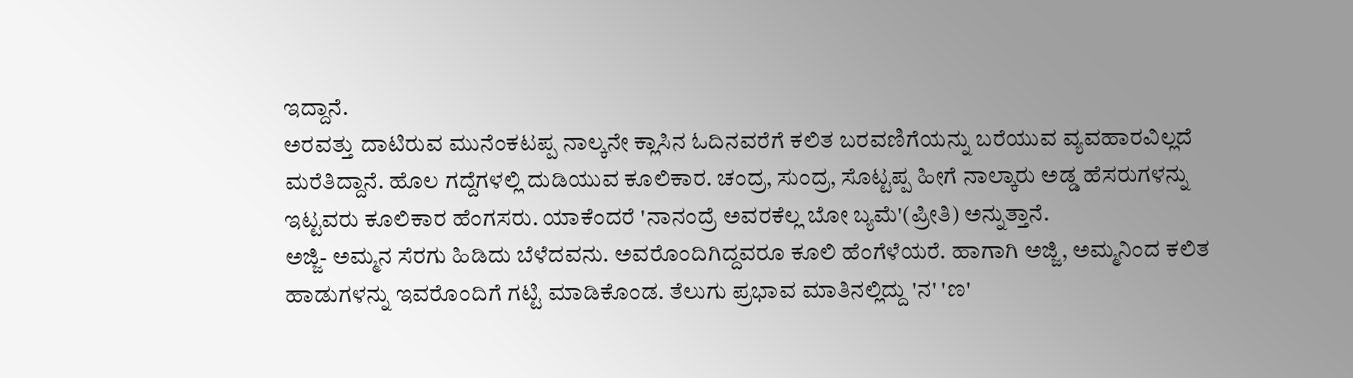ಇದ್ದಾನೆ.
ಅರವತ್ತು ದಾಟಿರುವ ಮುನೆಂಕಟಪ್ಪ ನಾಲ್ಕನೇ ಕ್ಲಾಸಿನ ಓದಿನವರೆಗೆ ಕಲಿತ ಬರವಣಿಗೆಯನ್ನು ಬರೆಯುವ ವ್ಯವಹಾರವಿಲ್ಲದೆ ಮರೆತಿದ್ದಾನೆ. ಹೊಲ ಗದ್ದೆಗಳಲ್ಲಿ ದುಡಿಯುವ ಕೂಲಿಕಾರ. ಚಂದ್ರ, ಸುಂದ್ರ, ಸೊಟ್ಟಪ್ಪ ಹೀಗೆ ನಾಲ್ಕಾರು ಅಡ್ಡ ಹೆಸರುಗಳನ್ನು ಇಟ್ಟವರು ಕೂಲಿಕಾರ ಹೆಂಗಸರು. ಯಾಕೆಂದರೆ 'ನಾನಂದ್ರೆ ಅವರಕೆಲ್ಲ ಬೋ ಬ್ಯಮೆ'(ಪ್ರೀತಿ) ಅನ್ನುತ್ತಾನೆ.
ಅಜ್ಜಿ- ಅಮ್ಮನ ಸೆರಗು ಹಿಡಿದು ಬೆಳೆದವನು. ಅವರೊಂದಿಗಿದ್ದವರೂ ಕೂಲಿ ಹೆಂಗೆಳೆಯರೆ. ಹಾಗಾಗಿ ಅಜ್ಜಿ, ಅಮ್ಮನಿಂದ ಕಲಿತ ಹಾಡುಗಳನ್ನು ಇವರೊಂದಿಗೆ ಗಟ್ಟಿ ಮಾಡಿಕೊಂಡ. ತೆಲುಗು ಪ್ರಭಾವ ಮಾತಿನಲ್ಲಿದ್ದು 'ನ' 'ಣ'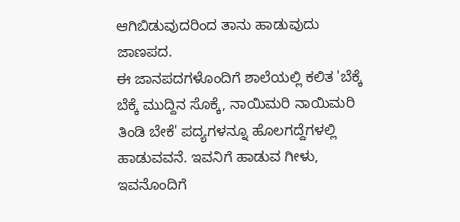ಆಗಿಬಿಡುವುದರಿಂದ ತಾನು ಹಾಡುವುದು ಜಾಣಪದ.
ಈ ಜಾನಪದಗಳೊಂದಿಗೆ ಶಾಲೆಯಲ್ಲಿ ಕಲಿತ 'ಬೆಕ್ಕೆ ಬೆಕ್ಕೆ ಮುದ್ದಿನ ಸೊಕ್ಕೆ, ನಾಯಿಮರಿ ನಾಯಿಮರಿ ತಿಂಡಿ ಬೇಕೆ' ಪದ್ಯಗಳನ್ನೂ ಹೊಲಗದ್ದೆಗಳಲ್ಲಿ ಹಾಡುವವನೆ. ಇವನಿಗೆ ಹಾಡುವ ಗೀಳು, ಇವನೊಂದಿಗೆ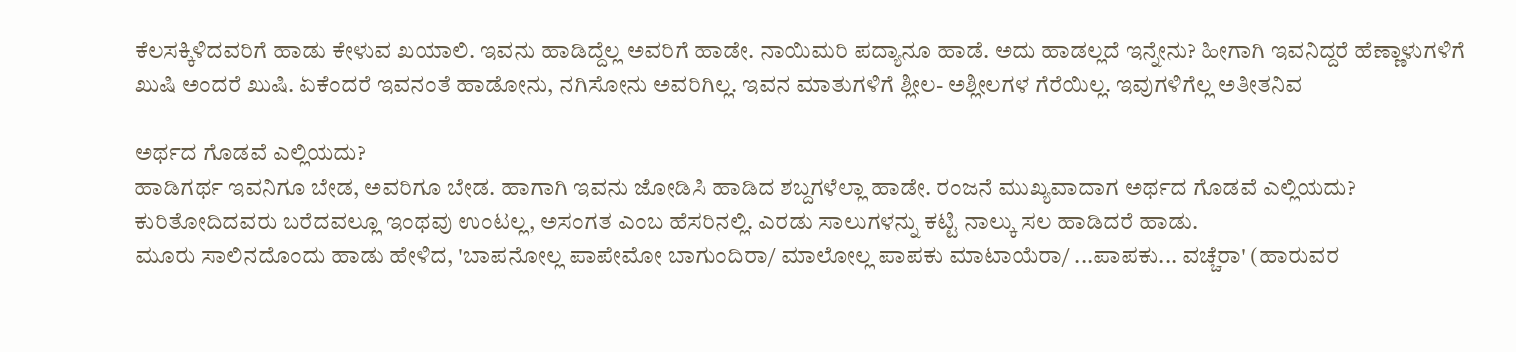ಕೆಲಸಕ್ಕಿಳಿದವರಿಗೆ ಹಾಡು ಕೇಳುವ ಖಯಾಲಿ. ಇವನು ಹಾಡಿದ್ದೆಲ್ಲ ಅವರಿಗೆ ಹಾಡೇ. ನಾಯಿಮರಿ ಪದ್ಯಾನೂ ಹಾಡೆ. ಅದು ಹಾಡಲ್ಲದೆ ಇನ್ನೇನು? ಹೀಗಾಗಿ ಇವನಿದ್ದರೆ ಹೆಣ್ಣಾಳುಗಳಿಗೆ ಖುಷಿ ಅಂದರೆ ಖುಷಿ. ಏಕೆಂದರೆ ಇವನಂತೆ ಹಾಡೋನು, ನಗಿಸೋನು ಅವರಿಗಿಲ್ಲ. ಇವನ ಮಾತುಗಳಿಗೆ ಶ್ಲೀಲ- ಅಶ್ಲೀಲಗಳ ಗೆರೆಯಿಲ್ಲ. ಇವುಗಳಿಗೆಲ್ಲ ಅತೀತನಿವ

ಅರ್ಥದ ಗೊಡವೆ ಎಲ್ಲಿಯದು?
ಹಾಡಿಗರ್ಥ ಇವನಿಗೂ ಬೇಡ, ಅವರಿಗೂ ಬೇಡ. ಹಾಗಾಗಿ ಇವನು ಜೋಡಿಸಿ ಹಾಡಿದ ಶಬ್ದಗಳೆಲ್ಲಾ ಹಾಡೇ. ರಂಜನೆ ಮುಖ್ಯವಾದಾಗ ಅರ್ಥದ ಗೊಡವೆ ಎಲ್ಲಿಯದು? ಕುರಿತೋದಿದವರು ಬರೆದವಲ್ಲೂ ಇಂಥವು ಉಂಟಲ್ಲ, ಅಸಂಗತ ಎಂಬ ಹೆಸರಿನಲ್ಲಿ. ಎರಡು ಸಾಲುಗಳನ್ನು ಕಟ್ಟಿ ನಾಲ್ಕು ಸಲ ಹಾಡಿದರೆ ಹಾಡು.
ಮೂರು ಸಾಲಿನದೊಂದು ಹಾಡು ಹೇಳಿದ, 'ಬಾಪನೋಲ್ಲ ಪಾಪೇಮೋ ಬಾಗುಂದಿರಾ/ ಮಾಲೋಲ್ಲ ಪಾಪಕು ಮಾಟಾಯೆರಾ/ ...ಪಾಪಕು... ವಚ್ಚೆರಾ' (ಹಾರುವರ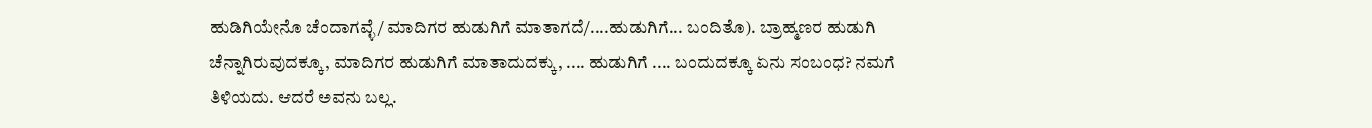ಹುಡಿಗಿಯೇನೊ ಚೆಂದಾಗವ್ಳೆ/ ಮಾದಿಗರ ಹುಡುಗಿಗೆ ಮಾತಾಗದೆ/....ಹುಡುಗಿಗೆ... ಬಂದಿತೊ). ಬ್ರಾಹ್ಮಣರ ಹುಡುಗಿ ಚೆನ್ನಾಗಿರುವುದಕ್ಕೂ, ಮಾದಿಗರ ಹುಡುಗಿಗೆ ಮಾತಾದುದಕ್ಕು, .... ಹುಡುಗಿಗೆ .... ಬಂದುದಕ್ಕೂ ಏನು ಸಂಬಂಧ? ನಮಗೆ ತಿಳಿಯದು. ಆದರೆ ಅವನು ಬಲ್ಲ.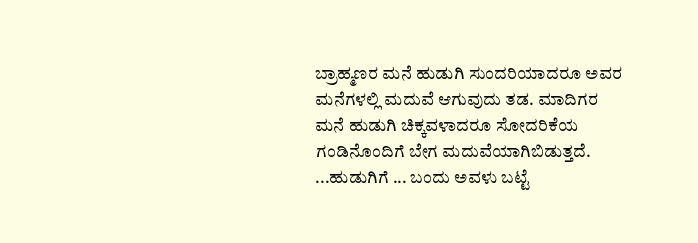ಬ್ರಾಹ್ಮಣರ ಮನೆ ಹುಡುಗಿ ಸುಂದರಿಯಾದರೂ ಅವರ ಮನೆಗಳಲ್ಲಿ ಮದುವೆ ಆಗುವುದು ತಡ. ಮಾದಿಗರ ಮನೆ ಹುಡುಗಿ ಚಿಕ್ಕವಳಾದರೂ ಸೋದರಿಕೆಯ ಗಂಡಿನೊಂದಿಗೆ ಬೇಗ ಮದುವೆಯಾಗಿಬಿಡುತ್ತದೆ. ...ಹುಡುಗಿಗೆ ... ಬಂದು ಅವಳು ಬಟ್ಟೆ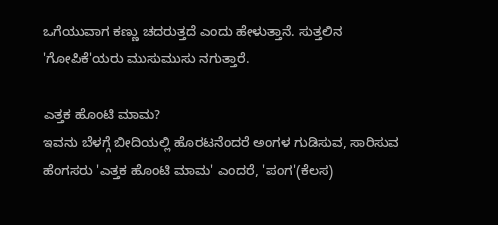ಒಗೆಯುವಾಗ ಕಣ್ಣು ಚದರುತ್ತದೆ ಎಂದು ಹೇಳುತ್ತಾನೆ. ಸುತ್ತಲಿನ 'ಗೋಪಿಕೆ'ಯರು ಮುಸುಮುಸು ನಗುತ್ತಾರೆ.

ಎತ್ತಕ ಹೊಂಟಿ ಮಾಮ?
ಇವನು ಬೆಳಗ್ಗೆ ಬೀದಿಯಲ್ಲಿ ಹೊರಟನೆಂದರೆ ಅಂಗಳ ಗುಡಿಸುವ, ಸಾರಿಸುವ ಹೆಂಗಸರು 'ಎತ್ತಕ ಹೊಂಟಿ ಮಾಮ' ಎಂದರೆ, 'ಪಂಗ'(ಕೆಲಸ)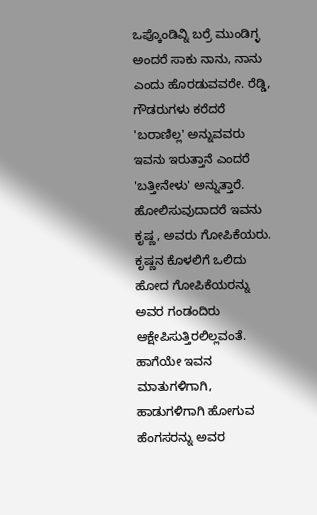ಒಪ್ಕೊಂಡಿವ್ನಿ ಬರ್ರೆ ಮುಂಡಿಗ್ಳ ಅಂದರೆ ಸಾಕು ನಾನು, ನಾನು ಎಂದು ಹೊರಡುವವರೇ. ರೆಡ್ಡಿ, ಗೌಡರುಗಳು ಕರೆದರೆ 'ಬರಾಣಿಲ್ಲ' ಅನ್ನುವವರು ಇವನು ಇರುತ್ತಾನೆ ಎಂದರೆ 'ಬತ್ತೀನೇಳು' ಅನ್ನುತ್ತಾರೆ.
ಹೋಲಿಸುವುದಾದರೆ ಇವನು ಕೃಷ್ಣ, ಅವರು ಗೋಪಿಕೆಯರು. ಕೃಷ್ಣನ ಕೊಳಲಿಗೆ ಒಲಿದು ಹೋದ ಗೋಪಿಕೆಯರನ್ನು ಅವರ ಗಂಡಂದಿರು ಆಕ್ಷೇಪಿಸುತ್ತಿರಲಿಲ್ಲವಂತೆ. ಹಾಗೆಯೇ ಇವನ ಮಾತುಗಳಿಗಾಗಿ, ಹಾಡುಗಳಿಗಾಗಿ ಹೋಗುವ ಹೆಂಗಸರನ್ನು ಅವರ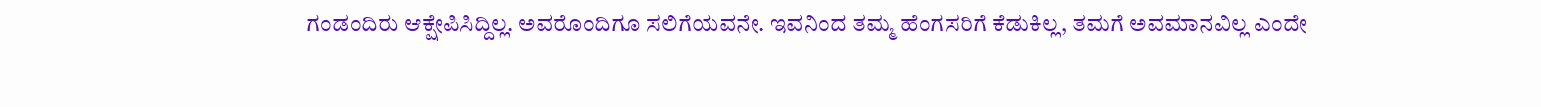ಗಂಡಂದಿರು ಆಕ್ಷೇಪಿಸಿದ್ದಿಲ್ಲ. ಅವರೊಂದಿಗೂ ಸಲಿಗೆಯವನೇ. ಇವನಿಂದ ತಮ್ಮ ಹೆಂಗಸರಿಗೆ ಕೆಡುಕಿಲ್ಲ, ತಮಗೆ ಅವಮಾನವಿಲ್ಲ ಎಂದೇ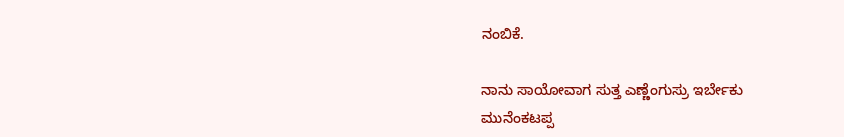ನಂಬಿಕೆ.

ನಾನು ಸಾಯೋವಾಗ ಸುತ್ತ ಎಣ್ಣೆಂಗುಸ್ರು ಇರ್ಬೇಕು
ಮುನೆಂಕಟಪ್ಪ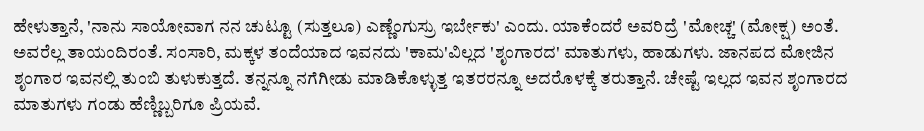ಹೇಳುತ್ತಾನೆ, 'ನಾನು ಸಾಯೋವಾಗ ನನ ಚುಟ್ಟೂ (ಸುತ್ತಲೂ) ಎಣ್ಣೆಂಗುಸ್ರು ಇರ್ಬೇಕು' ಎಂದು. ಯಾಕೆಂದರೆ ಅವರಿದ್ರೆ 'ಮೋಚ್ಚ' (ಮೋಕ್ಷ) ಅಂತೆ. ಅವರೆಲ್ಲ ತಾಯಂದಿರಂತೆ. ಸಂಸಾರಿ, ಮಕ್ಕಳ ತಂದೆಯಾದ ಇವನದು 'ಕಾಮ'ವಿಲ್ಲದ 'ಶೃಂಗಾರದ' ಮಾತುಗಳು, ಹಾಡುಗಳು. ಜಾನಪದ ಮೋಜಿನ ಶೃಂಗಾರ ಇವನಲ್ಲಿ ತುಂಬಿ ತುಳುಕುತ್ತದೆ. ತನ್ನನ್ನೂ ನಗೆಗೀಡು ಮಾಡಿಕೊಳ್ಳುತ್ತ ಇತರರನ್ನೂ ಅದರೊಳಕ್ಕೆ ತರುತ್ತಾನೆ. ಚೇಷ್ಟೆ ಇಲ್ಲದ ಇವನ ಶೃಂಗಾರದ ಮಾತುಗಳು ಗಂಡು ಹೆಣ್ಣಿಬ್ಬರಿಗೂ ಪ್ರಿಯವೆ.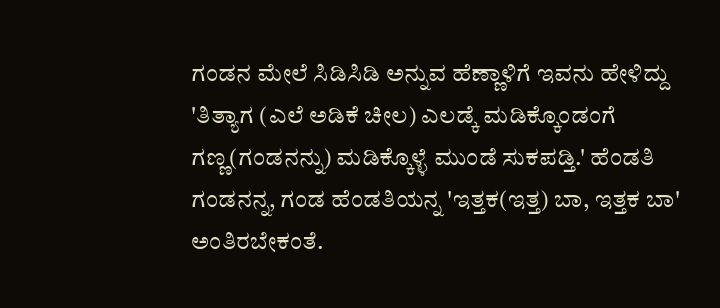ಗಂಡನ ಮೇಲೆ ಸಿಡಿಸಿಡಿ ಅನ್ನುವ ಹೆಣ್ಣಾಳಿಗೆ ಇವನು ಹೇಳಿದ್ದು 'ತಿತ್ಯಾಗ (ಎಲೆ ಅಡಿಕೆ ಚೀಲ) ಎಲಡ್ಕೆ ಮಡಿಕ್ಕೊಂಡಂಗೆ ಗಣ್ಣ(ಗಂಡನನ್ನು) ಮಡಿಕ್ಕೊಳ್ಳೆ ಮುಂಡೆ ಸುಕಪಡ್ತಿ.' ಹೆಂಡತಿ ಗಂಡನನ್ನ, ಗಂಡ ಹೆಂಡತಿಯನ್ನ 'ಇತ್ತಕ(ಇತ್ತ) ಬಾ, ಇತ್ತಕ ಬಾ' ಅಂತಿರಬೇಕಂತೆ.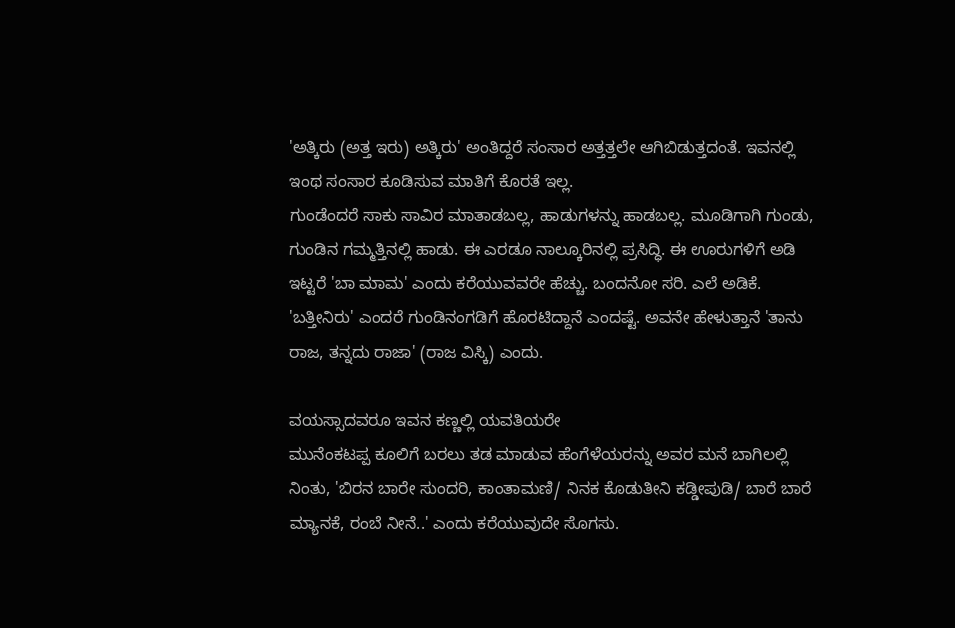'ಅತ್ಕಿರು (ಅತ್ತ ಇರು) ಅತ್ಕಿರು' ಅಂತಿದ್ದರೆ ಸಂಸಾರ ಅತ್ತತ್ತಲೇ ಆಗಿಬಿಡುತ್ತದಂತೆ. ಇವನಲ್ಲಿ ಇಂಥ ಸಂಸಾರ ಕೂಡಿಸುವ ಮಾತಿಗೆ ಕೊರತೆ ಇಲ್ಲ.
ಗುಂಡೆಂದರೆ ಸಾಕು ಸಾವಿರ ಮಾತಾಡಬಲ್ಲ, ಹಾಡುಗಳನ್ನು ಹಾಡಬಲ್ಲ. ಮೂಡಿಗಾಗಿ ಗುಂಡು, ಗುಂಡಿನ ಗಮ್ಮತ್ತಿನಲ್ಲಿ ಹಾಡು. ಈ ಎರಡೂ ನಾಲ್ಕೂರಿನಲ್ಲಿ ಪ್ರಸಿದ್ಧಿ. ಈ ಊರುಗಳಿಗೆ ಅಡಿ ಇಟ್ಟರೆ 'ಬಾ ಮಾಮ' ಎಂದು ಕರೆಯುವವರೇ ಹೆಚ್ಚು. ಬಂದನೋ ಸರಿ. ಎಲೆ ಅಡಿಕೆ. 'ಬತ್ತೀನಿರು' ಎಂದರೆ ಗುಂಡಿನಂಗಡಿಗೆ ಹೊರಟಿದ್ದಾನೆ ಎಂದಷ್ಟೆ. ಅವನೇ ಹೇಳುತ್ತಾನೆ 'ತಾನು ರಾಜ, ತನ್ನದು ರಾಜಾ' (ರಾಜ ವಿಸ್ಕಿ) ಎಂದು.

ವಯಸ್ಸಾದವರೂ ಇವನ ಕಣ್ಣಲ್ಲಿ ಯವತಿಯರೇ
ಮುನೆಂಕಟಪ್ಪ ಕೂಲಿಗೆ ಬರಲು ತಡ ಮಾಡುವ ಹೆಂಗೆಳೆಯರನ್ನು ಅವರ ಮನೆ ಬಾಗಿಲಲ್ಲಿ ನಿಂತು, 'ಬಿರನ ಬಾರೇ ಸುಂದರಿ, ಕಾಂತಾಮಣಿ/ ನಿನಕ ಕೊಡುತೀನಿ ಕಡ್ಡೀಪುಡಿ/ ಬಾರೆ ಬಾರೆ ಮ್ಯಾನಕೆ, ರಂಬೆ ನೀನೆ..' ಎಂದು ಕರೆಯುವುದೇ ಸೊಗಸು.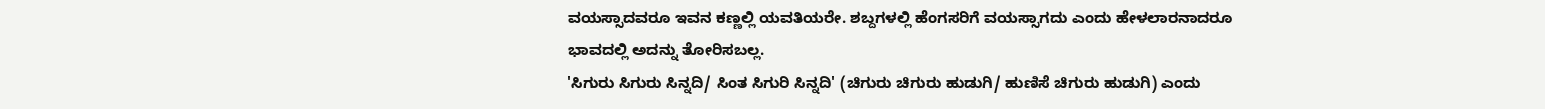ವಯಸ್ಸಾದವರೂ ಇವನ ಕಣ್ಣಲ್ಲಿ ಯವತಿಯರೇ. ಶಬ್ದಗಳಲ್ಲಿ ಹೆಂಗಸರಿಗೆ ವಯಸ್ಸಾಗದು ಎಂದು ಹೇಳಲಾರನಾದರೂ ಭಾವದಲ್ಲಿ ಅದನ್ನು ತೋರಿಸಬಲ್ಲ.
'ಸಿಗುರು ಸಿಗುರು ಸಿನ್ನದಿ/ ಸಿಂತ ಸಿಗುರಿ ಸಿನ್ನದಿ' (ಚಿಗುರು ಚಿಗುರು ಹುಡುಗಿ/ ಹುಣಿಸೆ ಚಿಗುರು ಹುಡುಗಿ) ಎಂದು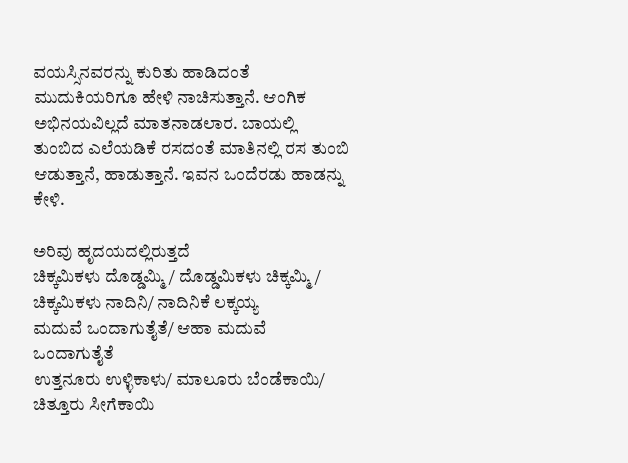ವಯಸ್ಸಿನವರನ್ನು ಕುರಿತು ಹಾಡಿದಂತೆ ಮುದುಕಿಯರಿಗೂ ಹೇಳಿ ನಾಚಿಸುತ್ತಾನೆ. ಆಂಗಿಕ ಅಭಿನಯವಿಲ್ಲದೆ ಮಾತನಾಡಲಾರ. ಬಾಯಲ್ಲಿ ತುಂಬಿದ ಎಲೆಯಡಿಕೆ ರಸದಂತೆ ಮಾತಿನಲ್ಲಿ ರಸ ತುಂಬಿ ಆಡುತ್ತಾನೆ, ಹಾಡುತ್ತಾನೆ. ಇವನ ಒಂದೆರಡು ಹಾಡನ್ನು ಕೇಳಿ.

ಅರಿವು ಹೃದಯದಲ್ಲಿರುತ್ತದೆ
ಚಿಕ್ಕಮಿಕಳು ದೊಡ್ಡಮ್ಮಿ / ದೊಡ್ಡಮಿಕಳು ಚಿಕ್ಕಮ್ಮಿ / ಚಿಕ್ಕಮಿಕಳು ನಾದಿನಿ/ ನಾದಿನಿಕೆ ಲಕ್ಕಯ್ಯ
ಮದುವೆ ಒಂದಾಗುತೈತೆ/ ಆಹಾ ಮದುವೆ ಒಂದಾಗುತೈತೆ
ಉತ್ತನೂರು ಉಳ್ಳಿಕಾಳು/ ಮಾಲೂರು ಬೆಂಡೆಕಾಯಿ/ ಚಿತ್ತೂರು ಸೀಗೆಕಾಯಿ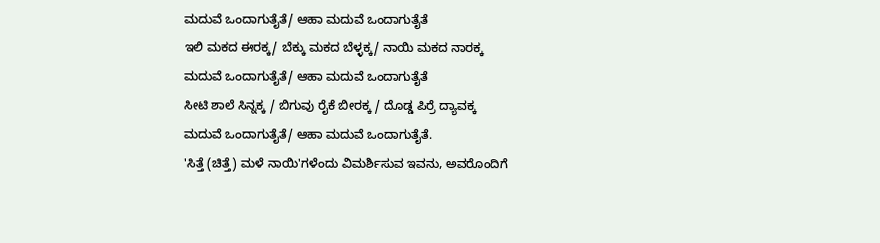ಮದುವೆ ಒಂದಾಗುತೈತೆ/ ಆಹಾ ಮದುವೆ ಒಂದಾಗುತೈತೆ
ಇಲಿ ಮಕದ ಈರಕ್ಕ/ ಬೆಕ್ಕು ಮಕದ ಬೆಳ್ಳಕ್ಕ/ ನಾಯಿ ಮಕದ ನಾರಕ್ಕ
ಮದುವೆ ಒಂದಾಗುತೈತೆ/ ಆಹಾ ಮದುವೆ ಒಂದಾಗುತೈತೆ
ಸೀಟಿ ಶಾಲೆ ಸಿನ್ನಕ್ಕ / ಬಿಗುವು ರೈಕೆ ಬೀರಕ್ಕ / ದೊಡ್ಡ ಪಿರ್ರೆ ದ್ಯಾವಕ್ಕ
ಮದುವೆ ಒಂದಾಗುತೈತೆ/ ಆಹಾ ಮದುವೆ ಒಂದಾಗುತೈತೆ.
'ಸಿತ್ತೆ (ಚಿತ್ತೆ) ಮಳೆ ನಾಯಿ'ಗಳೆಂದು ವಿಮರ್ಶಿಸುವ ಇವನು, ಅವರೊಂದಿಗೆ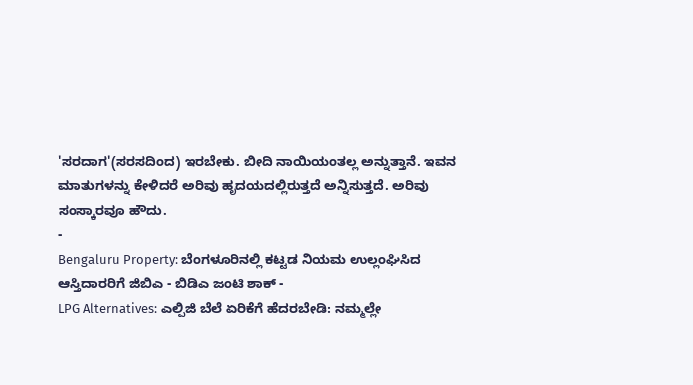'ಸರದಾಗ'(ಸರಸದಿಂದ) ಇರಬೇಕು. ಬೀದಿ ನಾಯಿಯಂತಲ್ಲ ಅನ್ನುತ್ತಾನೆ. ಇವನ ಮಾತುಗಳನ್ನು ಕೇಳಿದರೆ ಅರಿವು ಹೃದಯದಲ್ಲಿರುತ್ತದೆ ಅನ್ನಿಸುತ್ತದೆ. ಅರಿವು ಸಂಸ್ಕಾರವೂ ಹೌದು.
-
Bengaluru Property: ಬೆಂಗಳೂರಿನಲ್ಲಿ ಕಟ್ಟಡ ನಿಯಮ ಉಲ್ಲಂಘಿಸಿದ ಆಸ್ತಿದಾರರಿಗೆ ಜಿಬಿಎ - ಬಿಡಿಎ ಜಂಟಿ ಶಾಕ್ -
LPG Alternatives: ಎಲ್ಪಿಜಿ ಬೆಲೆ ಏರಿಕೆಗೆ ಹೆದರಬೇಡಿ: ನಮ್ಮಲ್ಲೇ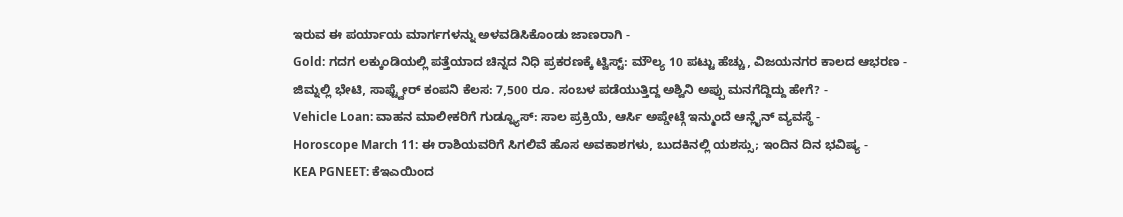ಇರುವ ಈ ಪರ್ಯಾಯ ಮಾರ್ಗಗಳನ್ನು ಅಳವಡಿಸಿಕೊಂಡು ಜಾಣರಾಗಿ -
Gold: ಗದಗ ಲಕ್ಕುಂಡಿಯಲ್ಲಿ ಪತ್ತೆಯಾದ ಚಿನ್ನದ ನಿಧಿ ಪ್ರಕರಣಕ್ಕೆ ಟ್ವಿಸ್ಟ್: ಮೌಲ್ಯ 10 ಪಟ್ಟು ಹೆಚ್ಚು, ವಿಜಯನಗರ ಕಾಲದ ಆಭರಣ -
ಜಿಮ್ನಲ್ಲಿ ಭೇಟಿ, ಸಾಫ್ಟ್ವೇರ್ ಕಂಪನಿ ಕೆಲಸ: 7,500 ರೂ. ಸಂಬಳ ಪಡೆಯುತ್ತಿದ್ದ ಅಶ್ವಿನಿ ಅಪ್ಪು ಮನಗೆದ್ದಿದ್ದು ಹೇಗೆ? -
Vehicle Loan: ವಾಹನ ಮಾಲೀಕರಿಗೆ ಗುಡ್ನ್ಯೂಸ್: ಸಾಲ ಪ್ರಕ್ರಿಯೆ, ಆರ್ಸಿ ಅಪ್ಡೇಟ್ಗೆ ಇನ್ಮುಂದೆ ಆನ್ಲೈನ್ ವ್ಯವಸ್ಥೆ -
Horoscope March 11: ಈ ರಾಶಿಯವರಿಗೆ ಸಿಗಲಿವೆ ಹೊಸ ಅವಕಾಶಗಳು, ಬುದಕಿನಲ್ಲಿ ಯಶಸ್ಸು; ಇಂದಿನ ದಿನ ಭವಿಷ್ಯ -
KEA PGNEET: ಕೆಇಎಯಿಂದ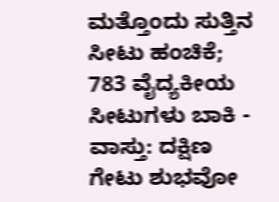ಮತ್ತೊಂದು ಸುತ್ತಿನ ಸೀಟು ಹಂಚಿಕೆ; 783 ವೈದ್ಯಕೀಯ ಸೀಟುಗಳು ಬಾಕಿ -
ವಾಸ್ತು: ದಕ್ಷಿಣ ಗೇಟು ಶುಭವೋ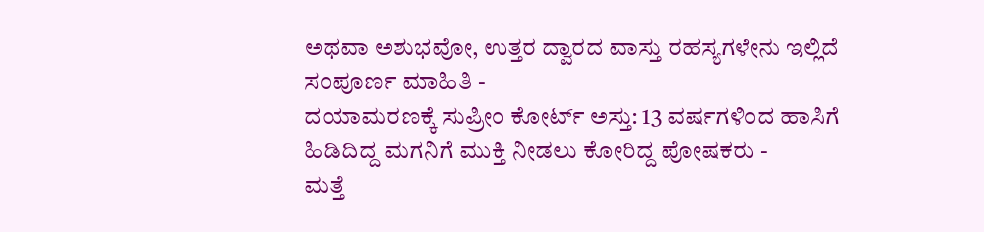ಅಥವಾ ಅಶುಭವೋ, ಉತ್ತರ ದ್ವಾರದ ವಾಸ್ತು ರಹಸ್ಯಗಳೇನು ಇಲ್ಲಿದೆ ಸಂಪೂರ್ಣ ಮಾಹಿತಿ -
ದಯಾಮರಣಕ್ಕೆ ಸುಪ್ರೀಂ ಕೋರ್ಟ್ ಅಸ್ತು: 13 ವರ್ಷಗಳಿಂದ ಹಾಸಿಗೆ ಹಿಡಿದಿದ್ದ ಮಗನಿಗೆ ಮುಕ್ತಿ ನೀಡಲು ಕೋರಿದ್ದ ಪೋಷಕರು -
ಮತ್ತೆ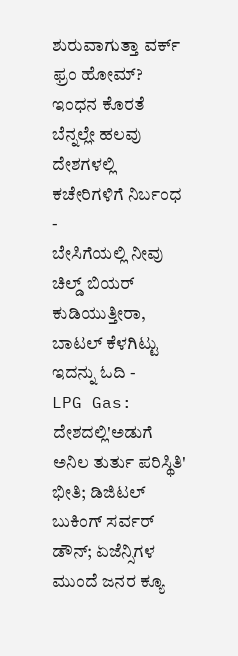ಶುರುವಾಗುತ್ತಾ ವರ್ಕ್ ಫ್ರಂ ಹೋಮ್? ಇಂಧನ ಕೊರತೆ ಬೆನ್ನಲ್ಲೇ ಹಲವು ದೇಶಗಳಲ್ಲಿ ಕಚೇರಿಗಳಿಗೆ ನಿರ್ಬಂಧ -
ಬೇಸಿಗೆಯಲ್ಲಿ ನೀವು ಚಿಲ್ಡ್ ಬಿಯರ್ ಕುಡಿಯುತ್ತೀರಾ, ಬಾಟಲ್ ಕೆಳಗಿಟ್ಟು ಇದನ್ನು ಓದಿ -
LPG Gas: ದೇಶದಲ್ಲಿ'ಅಡುಗೆ ಅನಿಲ ತುರ್ತು ಪರಿಸ್ಥಿತಿ' ಭೀತಿ; ಡಿಜಿಟಲ್ ಬುಕಿಂಗ್ ಸರ್ವರ್ ಡೌನ್; ಏಜೆನ್ಸಿಗಳ ಮುಂದೆ ಜನರ ಕ್ಯೂ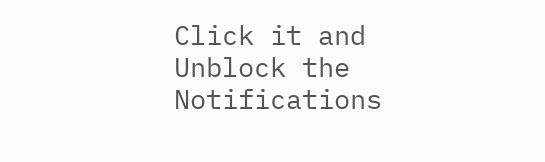Click it and Unblock the Notifications